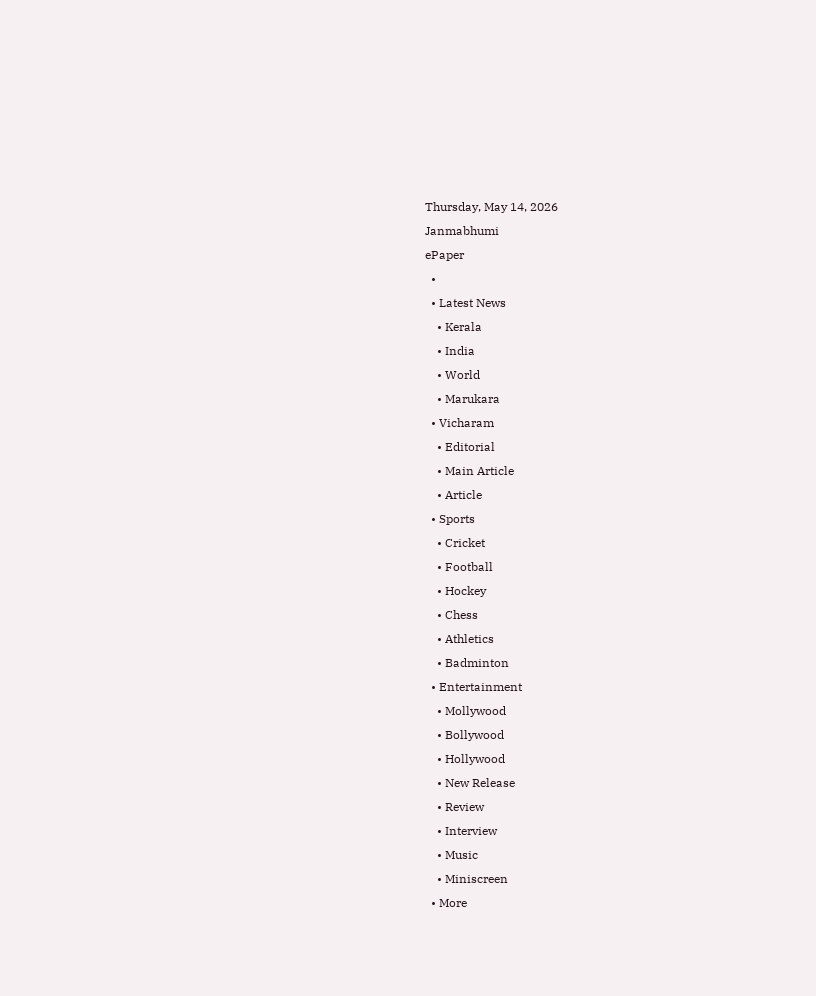Thursday, May 14, 2026
Janmabhumi
ePaper
  •
  • Latest News
    • Kerala
    • India
    • World
    • Marukara
  • Vicharam
    • Editorial
    • Main Article
    • Article
  • Sports
    • Cricket
    • Football
    • Hockey
    • Chess
    • Athletics
    • Badminton
  • Entertainment
    • Mollywood
    • Bollywood
    • Hollywood
    • New Release
    • Review
    • Interview
    • Music
    • Miniscreen
  • More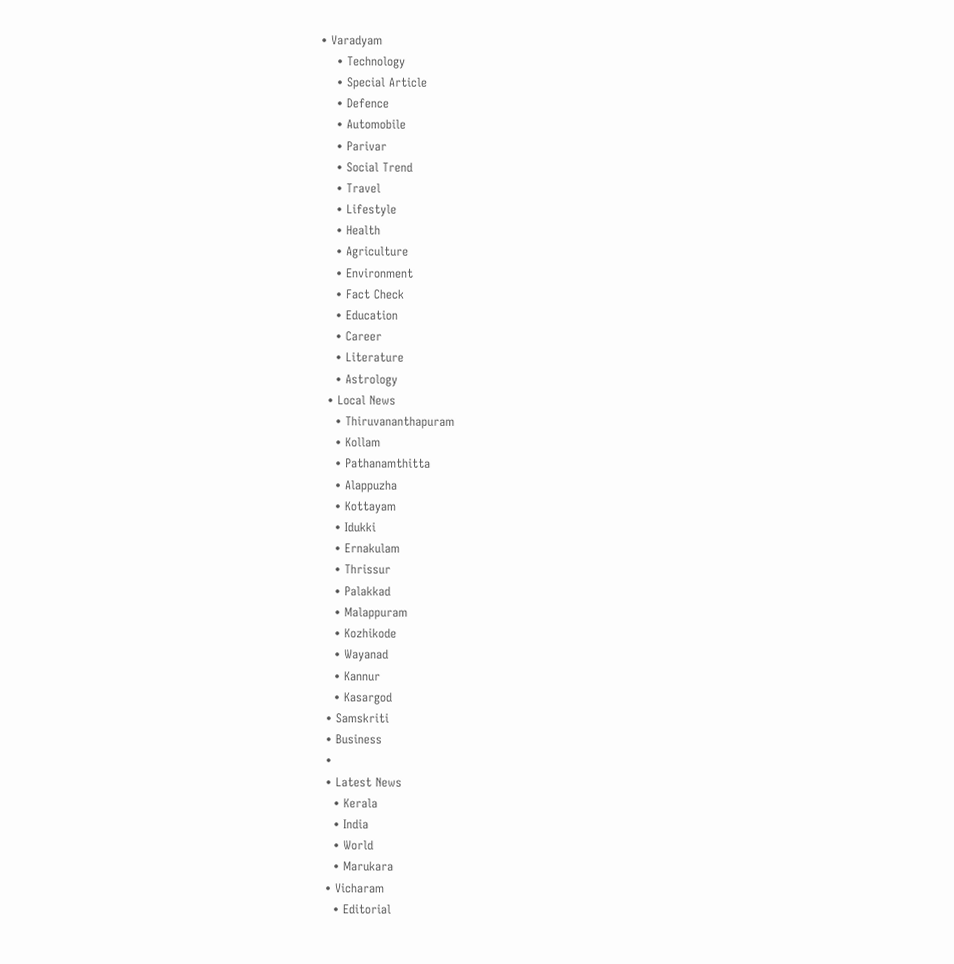• Varadyam
    • Technology
    • Special Article
    • Defence
    • Automobile
    • Parivar
    • Social Trend
    • Travel
    • Lifestyle
    • Health
    • Agriculture
    • Environment
    • Fact Check
    • Education
    • Career
    • Literature
    • Astrology
  • Local News
    • Thiruvananthapuram
    • Kollam
    • Pathanamthitta
    • Alappuzha
    • Kottayam
    • Idukki
    • Ernakulam
    • Thrissur
    • Palakkad
    • Malappuram
    • Kozhikode
    • Wayanad
    • Kannur
    • Kasargod
  • Samskriti
  • Business
  •
  • Latest News
    • Kerala
    • India
    • World
    • Marukara
  • Vicharam
    • Editorial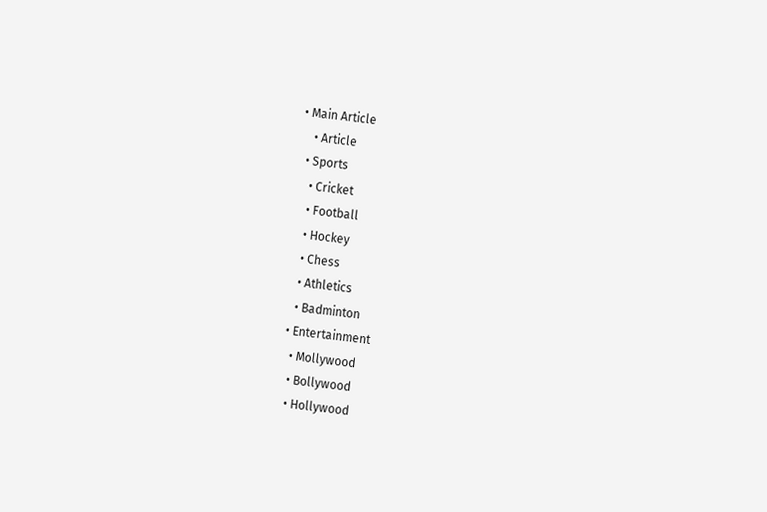• Main Article
    • Article
  • Sports
    • Cricket
    • Football
    • Hockey
    • Chess
    • Athletics
    • Badminton
  • Entertainment
    • Mollywood
    • Bollywood
    • Hollywood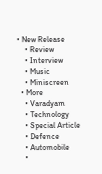• New Release
    • Review
    • Interview
    • Music
    • Miniscreen
  • More
    • Varadyam
    • Technology
    • Special Article
    • Defence
    • Automobile
    •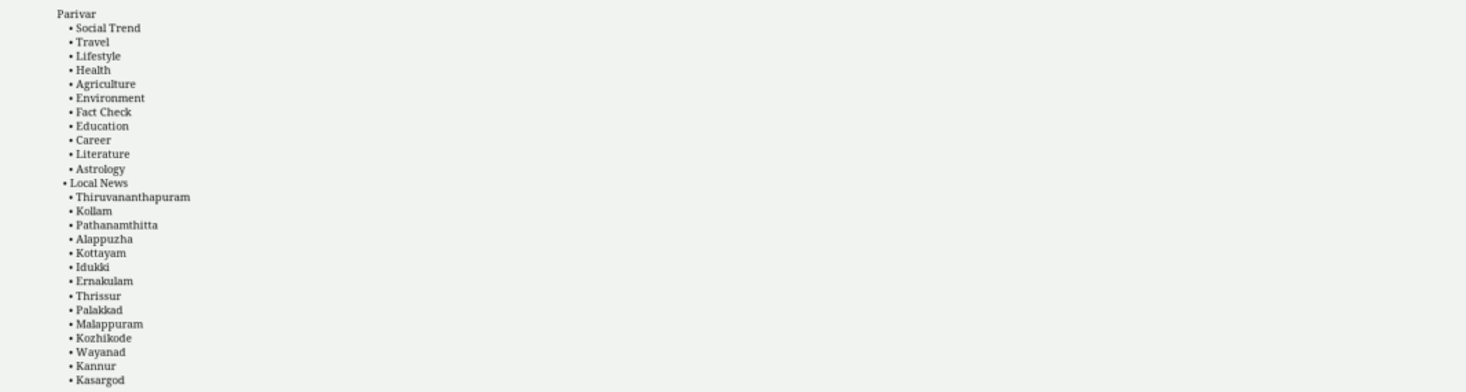Parivar
    • Social Trend
    • Travel
    • Lifestyle
    • Health
    • Agriculture
    • Environment
    • Fact Check
    • Education
    • Career
    • Literature
    • Astrology
  • Local News
    • Thiruvananthapuram
    • Kollam
    • Pathanamthitta
    • Alappuzha
    • Kottayam
    • Idukki
    • Ernakulam
    • Thrissur
    • Palakkad
    • Malappuram
    • Kozhikode
    • Wayanad
    • Kannur
    • Kasargod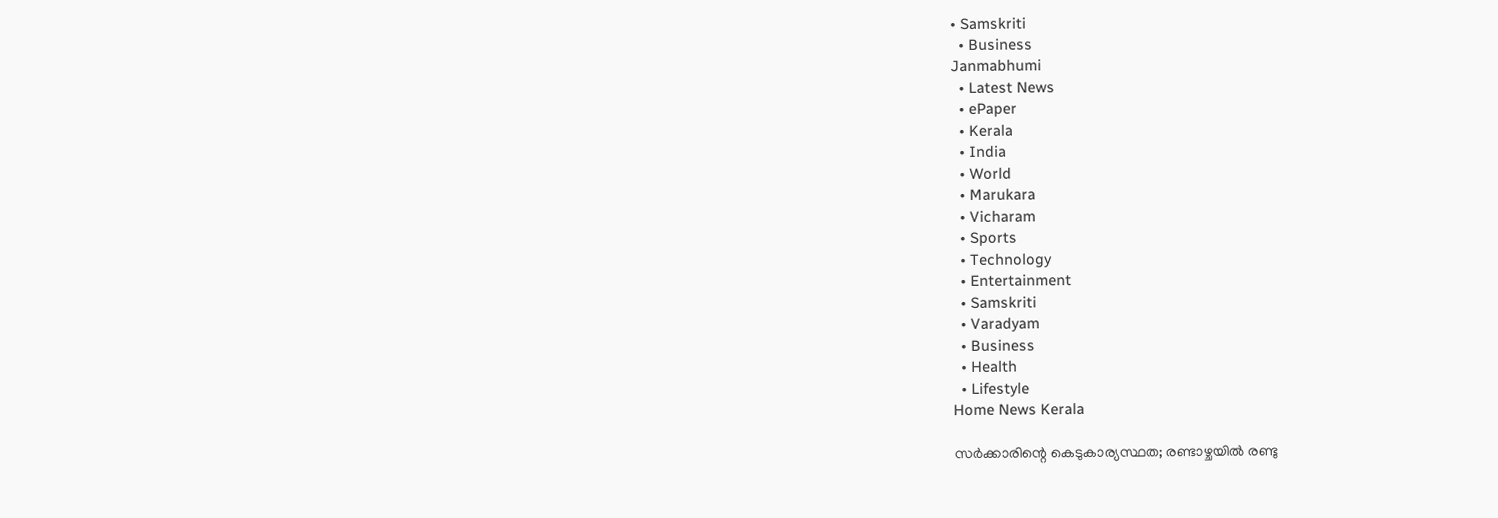• Samskriti
  • Business
Janmabhumi
  • Latest News
  • ePaper
  • Kerala
  • India
  • World
  • Marukara
  • Vicharam
  • Sports
  • Technology
  • Entertainment
  • Samskriti
  • Varadyam
  • Business
  • Health
  • Lifestyle
Home News Kerala

സര്‍ക്കാരിന്റെ കെടുകാര്യസ്ഥത; രണ്ടാഴ്ചയില്‍ രണ്ടു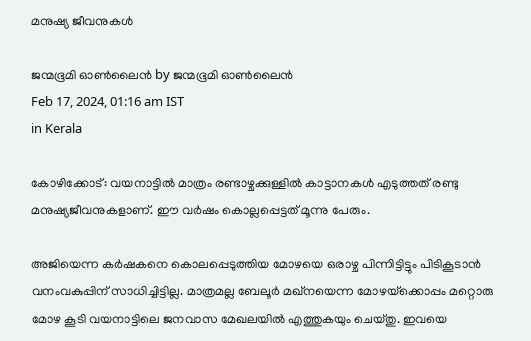മനുഷ്യ ജീവനുകള്‍

ജന്മഭൂമി ഓണ്‍ലൈന്‍ by ജന്മഭൂമി ഓണ്‍ലൈന്‍
Feb 17, 2024, 01:16 am IST
in Kerala

കോഴിക്കോട്: വയനാട്ടില്‍ മാത്രം രണ്ടാഴ്ചക്കുള്ളില്‍ കാട്ടാനകള്‍ എടുത്തത് രണ്ടു മനുഷ്യജീവനുകളാണ്. ഈ വര്‍ഷം കൊല്ലപ്പെട്ടത് മൂന്നു പേരും.

അജിയെന്ന കര്‍ഷകനെ കൊലപ്പെടുത്തിയ മോഴയെ ഒരാഴ്ച പിന്നിട്ടിട്ടും പിടികൂടാന്‍ വനംവകുപ്പിന് സാധിച്ചിട്ടില്ല. മാത്രമല്ല ബേലൂര്‍ മഖ്‌നയെന്ന മോഴയ്‌ക്കൊപ്പം മറ്റൊരു മോഴ കൂടി വയനാട്ടിലെ ജനവാസ മേഖലയില്‍ എത്തുകയും ചെയ്തു. ഇവയെ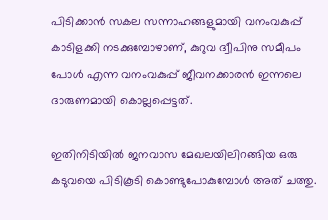പിടിക്കാന്‍ സകല സന്നാഹങ്ങളുമായി വനംവകുപ്പ് കാടിളക്കി നടക്കുമ്പോഴാണ്, കുറുവ ദ്വീപിനു സമീപം പോള്‍ എന്ന വനംവകുപ്പ് ജീവനക്കാരന്‍ ഇന്നലെ ദാരുണമായി കൊല്ലപ്പെട്ടത്.

ഇതിനിടിയില്‍ ജനവാസ മേഖലയിലിറങ്ങിയ ഒരു കടുവയെ പിടികൂടി കൊണ്ടുപോകുമ്പോള്‍ അത് ചത്തു.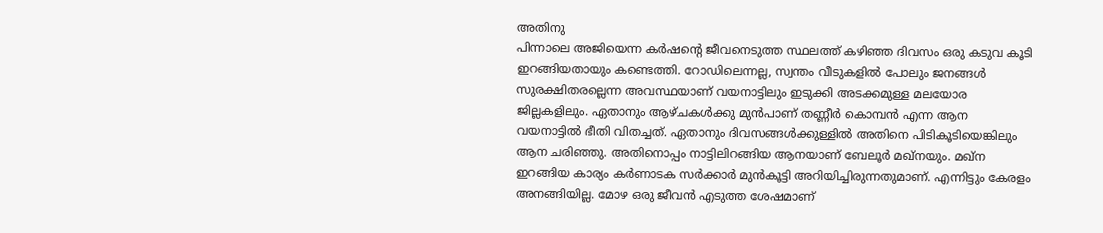അതിനു
പിന്നാലെ അജിയെന്ന കര്‍ഷന്റെ ജീവനെടുത്ത സ്ഥലത്ത് കഴിഞ്ഞ ദിവസം ഒരു കടുവ കൂടി ഇറങ്ങിയതായും കണ്ടെത്തി. റോഡിലെന്നല്ല, സ്വന്തം വീടുകളില്‍ പോലും ജനങ്ങള്‍ സുരക്ഷിതരല്ലെന്ന അവസ്ഥയാണ് വയനാട്ടിലും ഇടുക്കി അടക്കമുള്ള മലയോര ജില്ലകളിലും. ഏതാനും ആഴ്ചകള്‍ക്കു മുന്‍പാണ് തണ്ണീര്‍ കൊമ്പന്‍ എന്ന ആന വയനാട്ടില്‍ ഭീതി വിതച്ചത്. ഏതാനും ദിവസങ്ങള്‍ക്കുള്ളില്‍ അതിനെ പിടികൂടിയെങ്കിലും ആന ചരിഞ്ഞു. അതിനൊപ്പം നാട്ടിലിറങ്ങിയ ആനയാണ് ബേലൂര്‍ മഖ്‌നയും. മഖ്‌ന ഇറങ്ങിയ കാര്യം കര്‍ണാടക സര്‍ക്കാര്‍ മുന്‍കൂട്ടി അറിയിച്ചിരുന്നതുമാണ്. എന്നിട്ടും കേരളം അനങ്ങിയില്ല. മോഴ ഒരു ജീവന്‍ എടുത്ത ശേഷമാണ്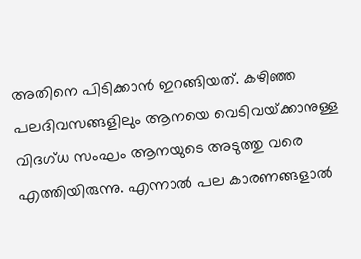അതിനെ പിടിക്കാന്‍ ഇറങ്ങിയത്. കഴിഞ്ഞ പലദിവസങ്ങളിലും ആനയെ വെടിവയ്‌ക്കാനുള്ള വിദഗ്ധ സംഘം ആനയുടെ അടുത്തു വരെ എത്തിയിരുന്നു. എന്നാല്‍ പല കാരണങ്ങളാല്‍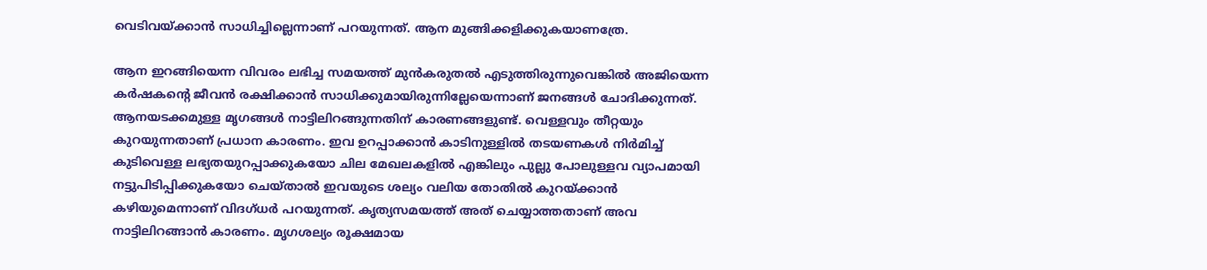വെടിവയ്‌ക്കാന്‍ സാധിച്ചില്ലെന്നാണ് പറയുന്നത്. ആന മുങ്ങിക്കളിക്കുകയാണത്രേ.

ആന ഇറങ്ങിയെന്ന വിവരം ലഭിച്ച സമയത്ത് മുന്‍കരുതല്‍ എടുത്തിരുന്നുവെങ്കില്‍ അജിയെന്ന കര്‍ഷകന്റെ ജീവന്‍ രക്ഷിക്കാന്‍ സാധിക്കുമായിരുന്നില്ലേയെന്നാണ് ജനങ്ങള്‍ ചോദിക്കുന്നത്. ആനയടക്കമുള്ള മൃഗങ്ങള്‍ നാട്ടിലിറങ്ങുന്നതിന് കാരണങ്ങളുണ്ട്. വെള്ളവും തീറ്റയും കുറയുന്നതാണ് പ്രധാന കാരണം. ഇവ ഉറപ്പാക്കാന്‍ കാടിനുള്ളില്‍ തടയണകള്‍ നിര്‍മിച്ച് കുടിവെള്ള ലഭ്യതയുറപ്പാക്കുകയോ ചില മേഖലകളില്‍ എങ്കിലും പുല്ലു പോലുള്ളവ വ്യാപമായി നട്ടുപിടിപ്പിക്കുകയോ ചെയ്താല്‍ ഇവയുടെ ശല്യം വലിയ തോതില്‍ കുറയ്‌ക്കാന്‍ കഴിയുമെന്നാണ് വിദഗ്ധര്‍ പറയുന്നത്. കൃത്യസമയത്ത് അത് ചെയ്യാത്തതാണ് അവ നാട്ടിലിറങ്ങാന്‍ കാരണം. മൃഗശല്യം രൂക്ഷമായ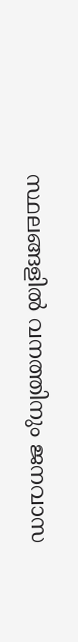സ്ഥലങ്ങളില്‍ വനത്തിനും ജനവാസ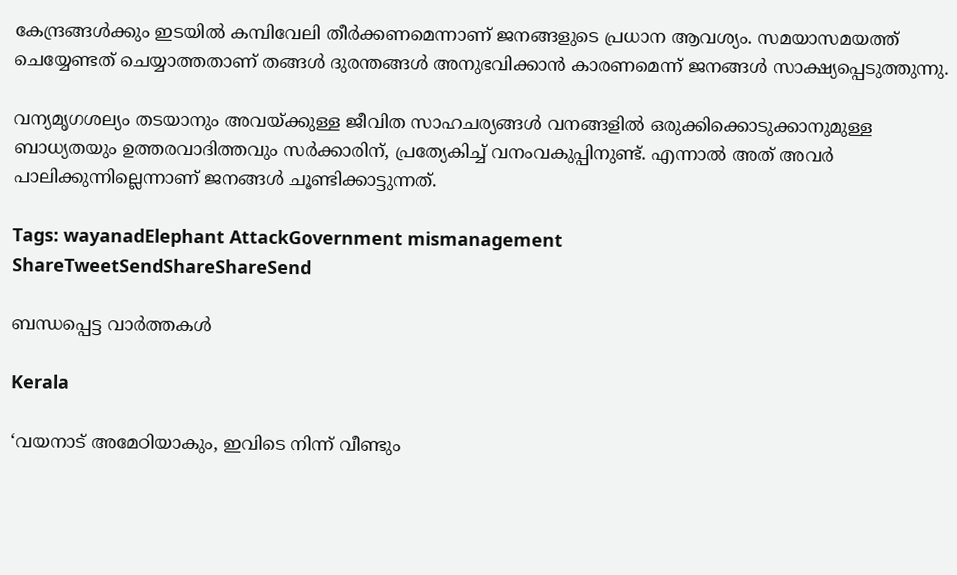കേന്ദ്രങ്ങള്‍ക്കും ഇടയില്‍ കമ്പിവേലി തീര്‍ക്കണമെന്നാണ് ജനങ്ങളുടെ പ്രധാന ആവശ്യം. സമയാസമയത്ത് ചെയ്യേണ്ടത് ചെയ്യാത്തതാണ് തങ്ങള്‍ ദുരന്തങ്ങള്‍ അനുഭവിക്കാന്‍ കാരണമെന്ന് ജനങ്ങള്‍ സാക്ഷ്യപ്പെടുത്തുന്നു.

വന്യമൃഗശല്യം തടയാനും അവയ്‌ക്കുള്ള ജീവിത സാഹചര്യങ്ങള്‍ വനങ്ങളില്‍ ഒരുക്കിക്കൊടുക്കാനുമുള്ള ബാധ്യതയും ഉത്തരവാദിത്തവും സര്‍ക്കാരിന്, പ്രത്യേകിച്ച് വനംവകുപ്പിനുണ്ട്. എന്നാല്‍ അത് അവര്‍ പാലിക്കുന്നില്ലെന്നാണ് ജനങ്ങള്‍ ചൂണ്ടിക്കാട്ടുന്നത്.

Tags: wayanadElephant AttackGovernment mismanagement
ShareTweetSendShareShareSend

ബന്ധപ്പെട്ട വാര്‍ത്തകള്‍

Kerala

‘വയനാട് അമേഠിയാകും, ഇവിടെ നിന്ന് വീണ്ടും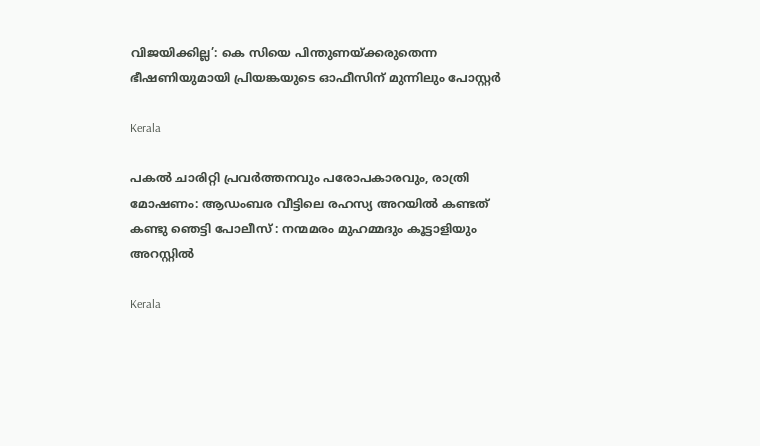വിജയിക്കില്ല’: കെ സിയെ പിന്തുണയ്‌ക്കരുതെന്ന ഭീഷണിയുമായി പ്രിയങ്കയുടെ ഓഫീസിന് മുന്നിലും പോസ്റ്റർ

Kerala

പകൽ ചാരിറ്റി പ്രവർത്തനവും പരോപകാരവും, രാത്രി മോഷണം: ആഡംബര വീട്ടിലെ രഹസ്യ അറയിൽ കണ്ടത് കണ്ടു ഞെട്ടി പോലീസ് : നന്മമരം മുഹമ്മദും കൂട്ടാളിയും അറസ്റ്റിൽ

Kerala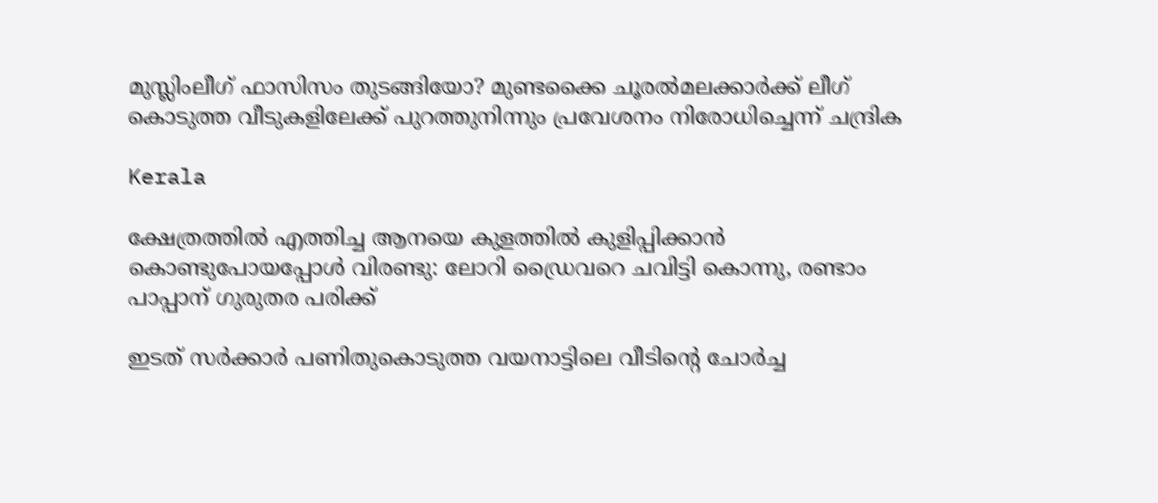മുസ്ലിംലീഗ് ഫാസിസം തുടങ്ങിയോ? മുണ്ടക്കൈ ചൂരല്‍മലക്കാര്‍ക്ക് ലീഗ് കൊടുത്ത വീടുകളിലേക്ക് പുറത്തുനിന്നും പ്രവേശനം നിരോധിച്ചെന്ന് ചന്ദ്രിക

Kerala

ക്ഷേത്രത്തിൽ എത്തിച്ച ആനയെ കുളത്തിൽ കുളിപ്പിക്കാൻ കൊണ്ടുപോയപ്പോൾ വിരണ്ടു: ലോറി ഡ്രൈവറെ ചവിട്ടി കൊന്നു, രണ്ടാം പാപ്പാന് ഗുരുതര പരിക്ക്

ഇടത് സര്‍ക്കാര്‍ പണിതുകൊടുത്ത വയനാട്ടിലെ വീടിന്‍റെ ചോര്‍ച്ച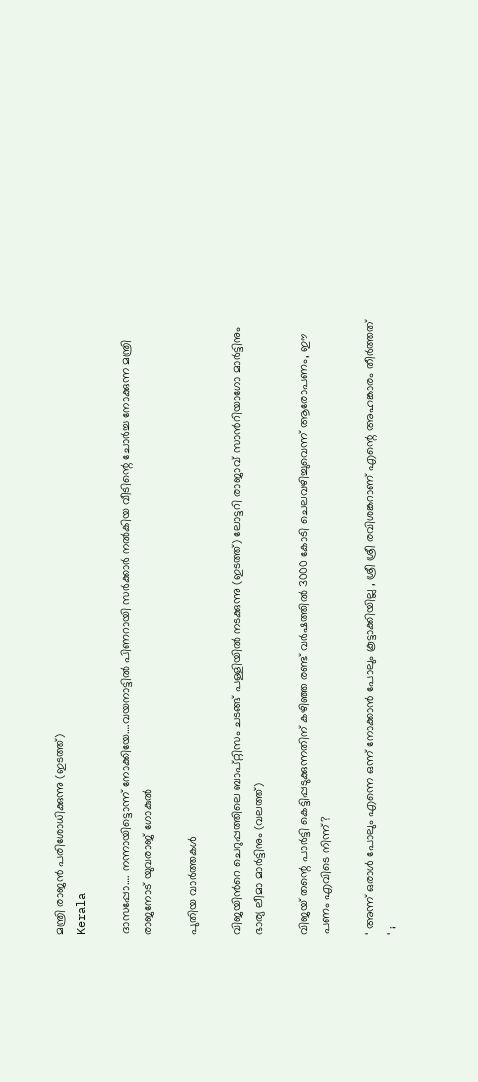മന്ത്രി രാജന്‍ പരിശോധിക്കുന്നു (ഇടത്ത്)
Kerala

ദാസപ്പോ…. നന്നായിട്ടൊന്ന് നോക്കിയേ….വയനാട്ടില്‍ പിണറായി സര്‍ക്കാര്‍ നല്‍കിയ വീടിന്റെ ചോര്‍ച്ച നോക്കുന്ന മന്ത്രി രാജനോട് യുവരാജ് ഗോകുല്‍

പുതിയ വാര്‍ത്തകള്‍

വിജയിന്‍റെ ചെറുപ്പത്തിലെ ബാപ്റ്റിസം ചടങ്ങ് പള്ളിയില്‍ നടക്കുന്നു (ഇടത്ത്) ലോട്ടറി രാജാവ് സാന്‍റിയാഗോ മാര്‍ട്ടിനും ഭാര്യ ലീമാ മാര്‍ട്ടിനും (വലത്ത്)

വിജയ് തന്റെ പാര്‍ട്ടി കെട്ടിപ്പടുക്കുന്നതിന് കഴിഞ്ഞ രണ്ട് വര്‍ഷത്തില്‍ 3000 കോടി ചെലവഴിച്ചുവെന്ന് ആരോപണം, ഈ പണം എവിടെ നിന്ന്?

‘ അന്ന് ഒരാൾ പോലും എന്നെ ഒന്ന് നോക്കാൻ പോലും കൂട്ടാക്കിയില്ല , ശ്രീ ശ്രീ രവിശങ്കറാണ് എന്റെ അഹങ്കാരം തീർത്തത് ‘ ;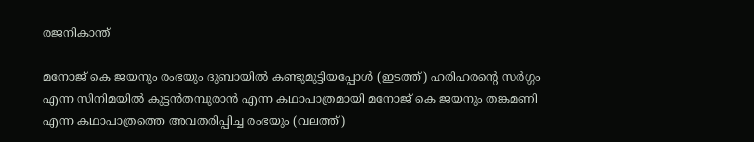രജനികാന്ത്

മനോജ് കെ ജയനും രംഭയും ദുബായില്‍ കണ്ടുമുട്ടിയപ്പോള്‍ (ഇടത്ത്) ഹരിഹരന്‍റെ സര്‍ഗ്ഗം എന്ന സിനിമയില്‍ കുട്ടന്‍തമ്പുരാന്‍ എന്ന കഥാപാത്രമായി മനോജ് കെ ജയനും തങ്കമണി എന്ന കഥാപാത്രത്തെ അവതരിപ്പിച്ച രംഭയും (വലത്ത്)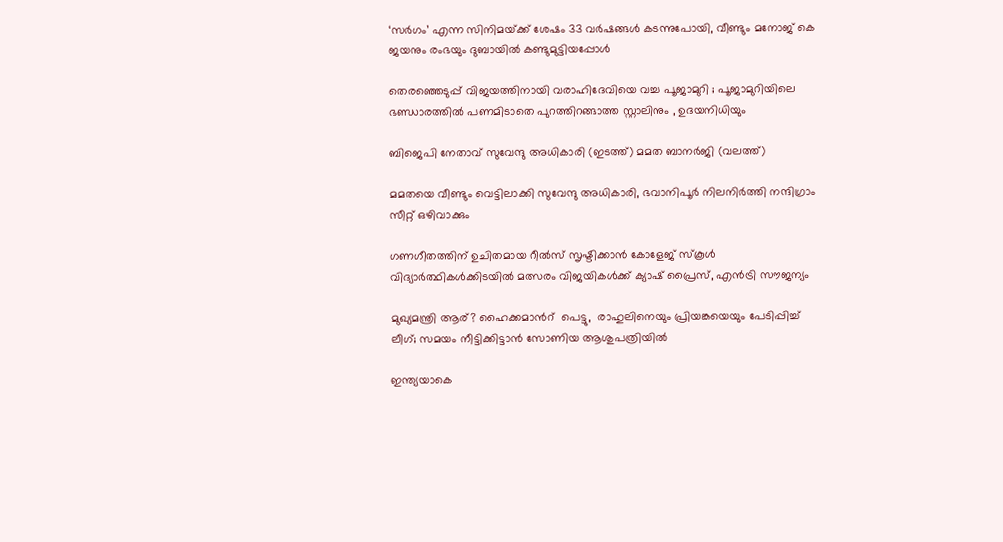‘സര്‍ഗം’ എന്ന സിനിമയ്‌ക്ക് ശേഷം 33 വർഷങ്ങൾ കടന്നുപോയി, വീണ്ടും മനോജ് കെ ജയനും രംഭയും ദുബായില്‍ കണ്ടുമുട്ടിയപ്പോള്‍

തെരഞ്ഞെടുപ്പ് വിജയത്തിനായി വരാഹിദേവിയെ വച്ച പൂജാമുറി ; പൂജാമുറിയിലെ ഭണ്ഡാരത്തിൽ പണമിടാതെ പുറത്തിറങ്ങാത്ത സ്റ്റാലിനും , ഉദയനിധിയും

ബിജെപി നേതാവ് സുവേന്ദു അധികാരി (ഇടത്ത്) മമത ബാനര്‍ജി (വലത്ത്)

മമതയെ വീണ്ടും വെട്ടിലാക്കി സുവേന്ദു അധികാരി, ഭവാനിപൂര്‍ നിലനിര്‍ത്തി നന്ദിഗ്രാം സീറ്റ് ഒഴിവാക്കും

ഗണഗീതത്തിന് ഉചിതമായ റീല്‍സ് സൃഷ്ടിക്കാന്‍ കോളേജ് സ്കൂള്‍ വിദ്യാര്‍ത്ഥികള്‍ക്കിടയില്‍ മത്സരം വിജയികള്‍ക്ക് ക്യാഷ് പ്രൈസ്, എന്‍ട്രി സൗജന്യം

മുഖ്യമന്ത്രി ആര്? ഹൈക്കമാന്‍റ്  പെട്ടു,  രാഹുലിനെയും പ്രിയങ്കയെയും പേടിപ്പിച്ച്  ലീഗ്; സമയം നീട്ടിക്കിട്ടാന്‍ സോണിയ ആശുപത്രിയില്‍

ഇന്ത്യയാകെ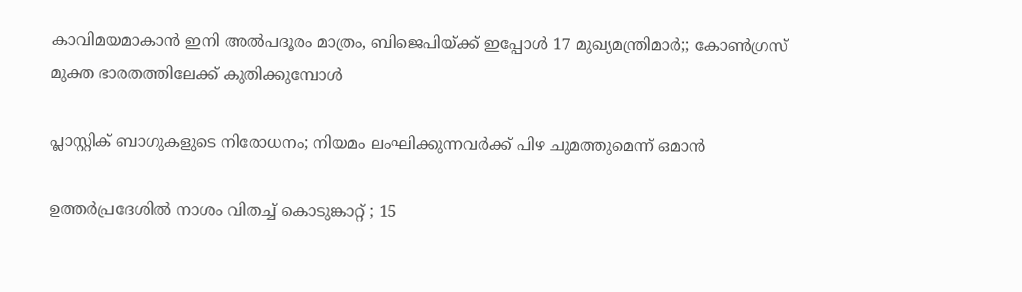കാവിമയമാകാന്‍ ഇനി അല്‍പദൂരം മാത്രം, ബിജെപിയ്‌ക്ക് ഇപ്പോള്‍ 17 മുഖ്യമന്ത്രിമാര്‍;; കോണ്‍ഗ്രസ് മുക്ത ഭാരതത്തിലേക്ക് കുതിക്കുമ്പോള്‍

പ്ലാസ്റ്റിക് ബാഗുകളുടെ നിരോധനം; നിയമം ലംഘിക്കുന്നവർക്ക് പിഴ ചുമത്തുമെന്ന് ഒമാൻ

ഉത്തർപ്രദേശിൽ നാശം വിതച്ച് കൊടുങ്കാറ്റ് ; 15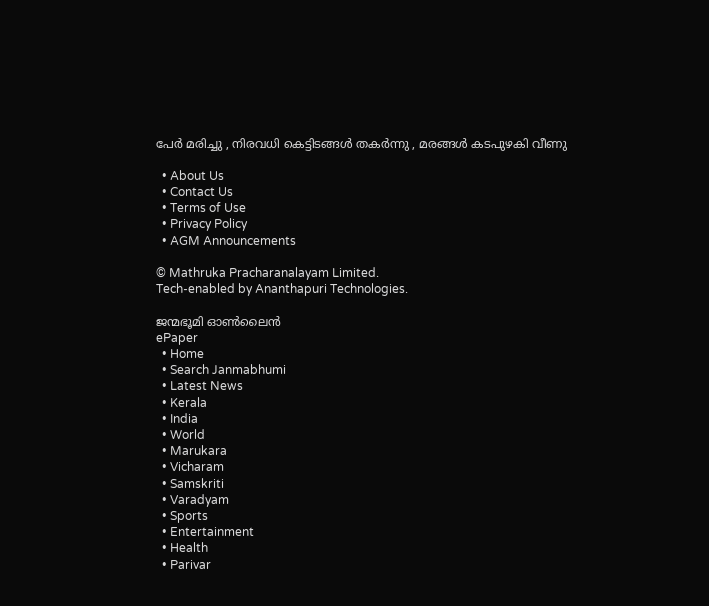പേർ മരിച്ചു , നിരവധി കെട്ടിടങ്ങൾ തകർന്നു , മരങ്ങൾ കടപുഴകി വീണു

  • About Us
  • Contact Us
  • Terms of Use
  • Privacy Policy
  • AGM Announcements

© Mathruka Pracharanalayam Limited.
Tech-enabled by Ananthapuri Technologies.

ജന്മഭൂമി ഓണ്‍ലൈന്‍
ePaper
  • Home
  • Search Janmabhumi
  • Latest News
  • Kerala
  • India
  • World
  • Marukara
  • Vicharam
  • Samskriti
  • Varadyam
  • Sports
  • Entertainment
  • Health
  • Parivar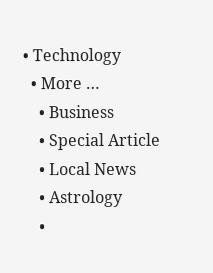• Technology
  • More …
    • Business
    • Special Article
    • Local News
    • Astrology
    •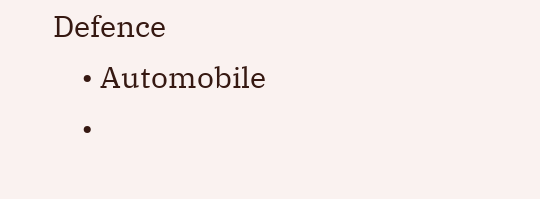Defence
    • Automobile
    •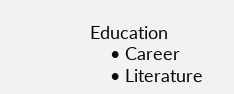Education
    • Career
    • Literature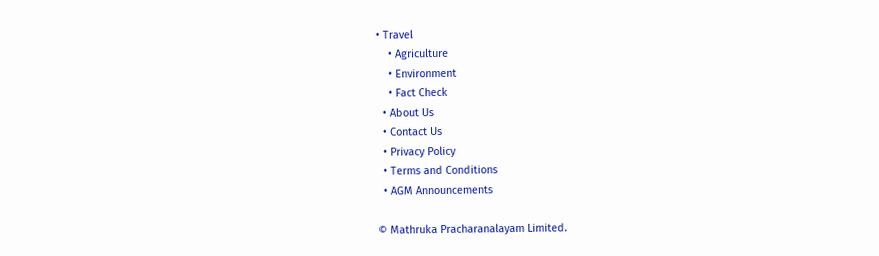• Travel
    • Agriculture
    • Environment
    • Fact Check
  • About Us
  • Contact Us
  • Privacy Policy
  • Terms and Conditions
  • AGM Announcements

© Mathruka Pracharanalayam Limited.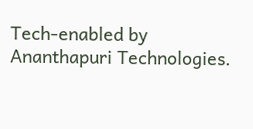Tech-enabled by Ananthapuri Technologies.